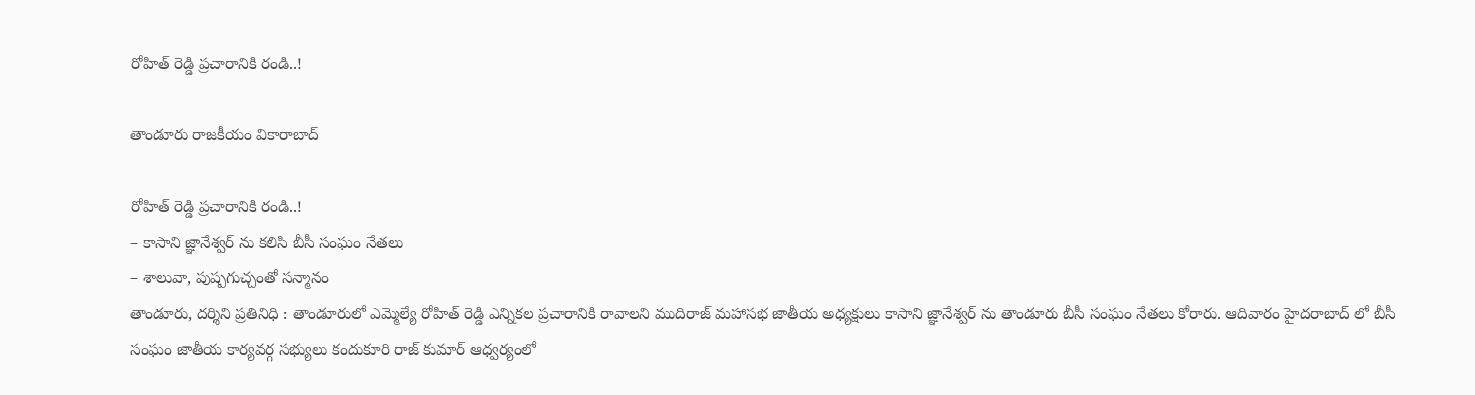రోహిత్ రెడ్డి ప్రచారానికి రండి..!

తాండూరు రాజకీయం వికారాబాద్

రోహిత్ రెడ్డి ప్రచారానికి రండి..!
– కాసాని జ్ఞానేశ్వర్ ను కలిసి బీసీ సంఘం నేతలు
– శాలువా, పుష్పగుచ్చంతో సన్మానం
తాండూరు, దర్శిని ప్రతినిధి : తాండూరులో ఎమ్మెల్యే రోహిత్ రెడ్డి ఎన్నికల ప్రచారానికి రావాలని ముదిరాజ్ మహాసభ జాతీయ అధ్యక్షులు కాసాని జ్ఞానేశ్వర్ ను తాండూరు బీసీ సంఘం నేతలు కోరారు. ఆదివారం హైదరాబాద్ లో బీసీ సంఘం జాతీయ కార్యవర్గ సభ్యులు కందుకూరి రాజ్ కుమార్ ఆధ్వర్యంలో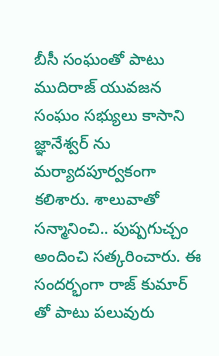బీసీ సంఘంతో పాటు ముదిరాజ్ యువజన సంఘం సభ్యులు కాసాని జ్ఞానేశ్వర్ ను మర్యాదపూర్వకంగా కలిశారు. శాలువాతో సన్మానించి.. పుష్పగుచ్చం అందించి సత్కరించారు. ఈ సందర్భంగా రాజ్ కుమార్ తో పాటు పలువురు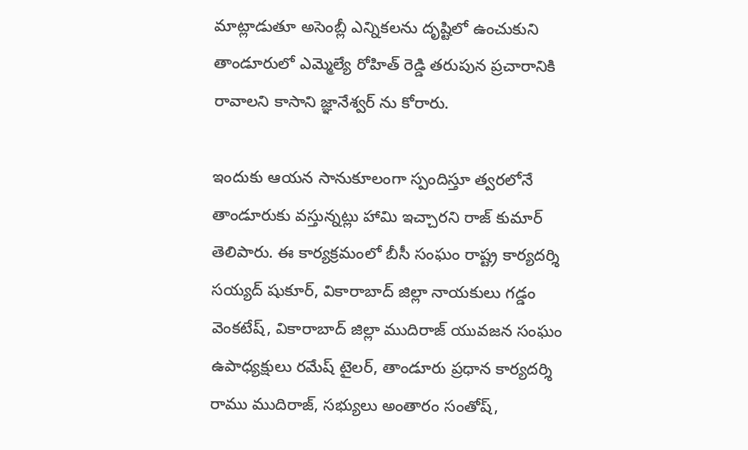మాట్లాడుతూ అసెంబ్లీ ఎన్నికలను దృష్టిలో ఉంచుకుని తాండూరులో ఎమ్మెల్యే రోహిత్ రెడ్డి తరుపున ప్రచారానికి రావాలని కాసాని జ్ఞానేశ్వర్ ను కోరారు.

ఇందుకు ఆయన సానుకూలంగా స్పందిస్తూ త్వరలోనే తాండూరుకు వస్తున్నట్లు హామి ఇచ్చారని రాజ్ కుమార్ తెలిపారు. ఈ కార్యక్రమంలో బీసీ సంఘం రాష్ట్ర కార్యదర్శి సయ్యద్ షుకూర్, వికారాబాద్ జిల్లా నాయకులు గడ్డం వెంకటేష్, వికారాబాద్ జిల్లా ముదిరాజ్ యువజన సంఘం ఉపాధ్యక్షులు రమేష్ టైలర్, తాండూరు ప్రధాన కార్యదర్శి రాము ముదిరాజ్, సభ్యులు అంతారం సంతోష్,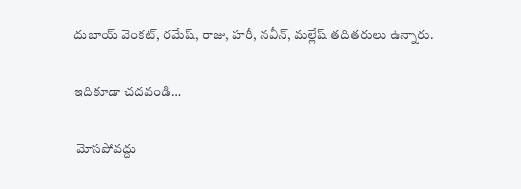దుబాయ్ వెంకట్, రమేష్, రాజు, హరీ, నవీన్, మల్లేష్ తదితరులు ఉన్నారు.

ఇదికూడా చదవండి…

 మోసపోవద్దు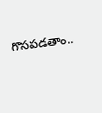గొసపడతాం..